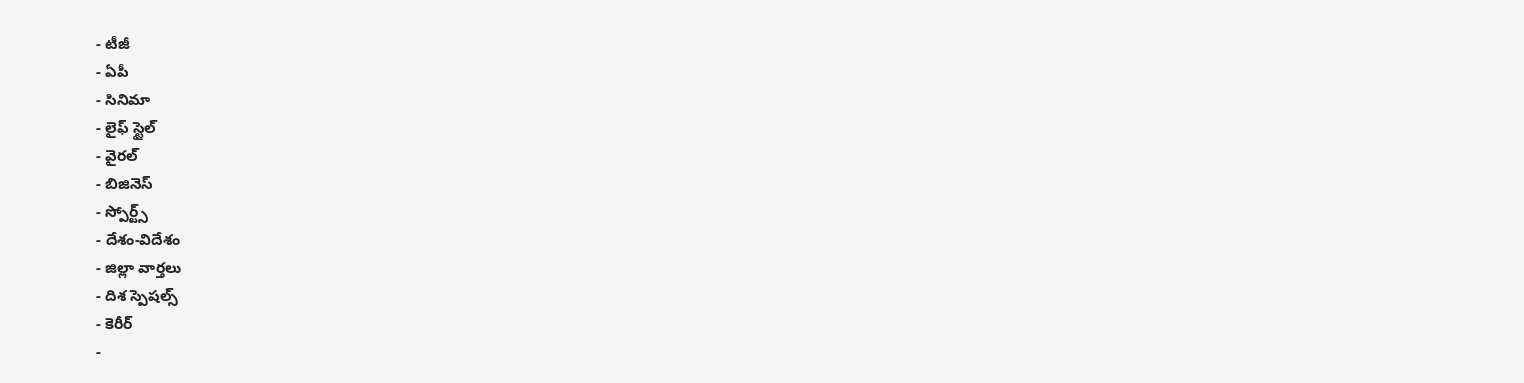- టీజీ
- ఏపీ
- సినిమా
- లైఫ్ స్టైల్
- వైరల్
- బిజినెస్
- స్పోర్ట్స్
- దేశం-విదేశం
- జిల్లా వార్తలు
- దిశ స్పెషల్స్
- కెరీర్
-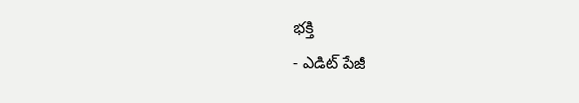భక్తి
- ఎడిట్ పేజీ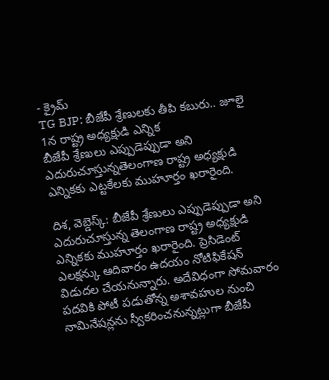- క్రైమ్
TG BJP: బీజేపీ శ్రేణులకు తీపి కబురు.. జూలై 1న రాష్ట్ర అధ్యక్షుడి ఎన్నిక
బీజేపీ శ్రేణులు ఎప్పుడెప్పుడా అని ఎదురుచూస్తున్నతెలంగాణ రాష్ట్ర అధ్యక్షుడి ఎన్నికకు ఎట్టకేలకు ముహూర్తం ఖరారైంది.

దిశ, వెబ్డెస్క్: బీజేపీ శ్రేణులు ఎప్పుడెప్పుడా అని ఎదురుచూస్తున్న తెలంగాణ రాష్ట్ర అధ్యక్షుడి ఎన్నికకు ముహూర్తం ఖరారైంది. ప్రెసిడెంట్ ఎలక్షన్కు ఆదివారం ఉదయం నోటిఫికేషన్ విడుదల చేయనున్నారు. అదేవిధంగా సోమవారం పదవికి పోటీ పడుతోన్న అశావహుల నుంచి నామినేషన్లను స్వీకరించనున్నట్లుగా బీజేపీ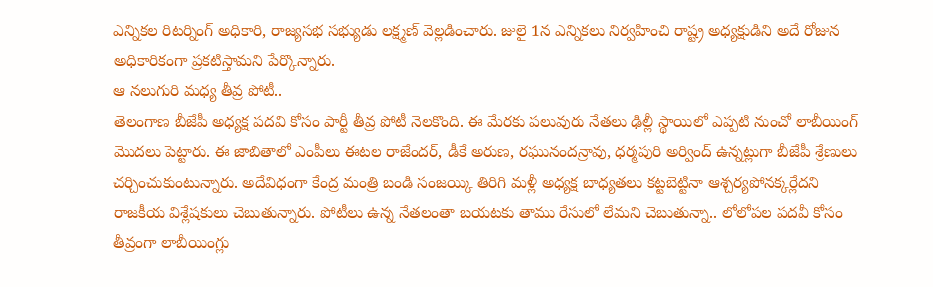ఎన్నికల రిటర్నింగ్ అధికారి, రాజ్యసభ సభ్యుడు లక్ష్మణ్ వెల్లడించారు. జులై 1న ఎన్నికలు నిర్వహించి రాష్ట్ర అధ్యక్షుడిని అదే రోజున అధికారికంగా ప్రకటిస్తామని పేర్కొన్నారు.
ఆ నలుగురి మధ్య తీవ్ర పోటీ..
తెలంగాణ బీజేపీ అధ్యక్ష పదవి కోసం పార్టీ తీవ్ర పోటీ నెలకొంది. ఈ మేరకు పలువురు నేతలు ఢిల్లీ స్థాయిలో ఎప్పటి నుంచో లాబీయింగ్ మొదలు పెట్టారు. ఈ జాబితాలో ఎంపీలు ఈటల రాజేందర్, డీకే అరుణ, రఘునందన్రావు, ధర్మపురి అర్వింద్ ఉన్నట్లుగా బీజేపీ శ్రేణులు చర్చించుకుంటున్నారు. అదేవిధంగా కేంద్ర మంత్రి బండి సంజయ్కి తిరిగి మళ్లీ అధ్యక్ష బాధ్యతలు కట్టబెట్టినా ఆశ్చర్యపోనక్కర్లేదని రాజకీయ విశ్లేషకులు చెబుతున్నారు. పోటీలు ఉన్న నేతలంతా బయటకు తాము రేసులో లేమని చెబుతున్నా.. లోలోపల పదవీ కోసం తీవ్రంగా లాబీయింగ్లు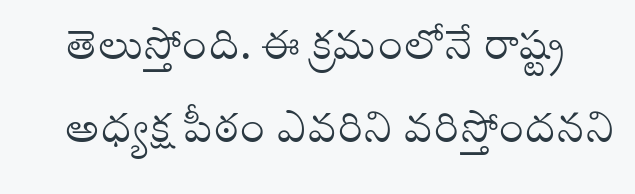తెలుస్తోంది. ఈ క్రమంలోనే రాష్ట్ర అధ్యక్ష పీఠం ఎవరిని వరిస్తోందనని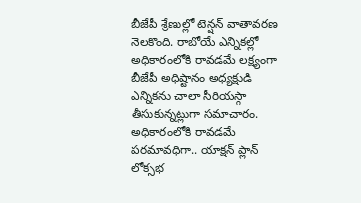బీజేపీ శ్రేణుల్లో టెన్షన్ వాతావరణ నెలకొంది. రాబోయే ఎన్నికల్లో అధికారంలోకి రావడమే లక్ష్యంగా బీజేపీ అధిష్టానం అధ్యక్షుడి ఎన్నికను చాలా సీరియస్గా తీసుకున్నట్లుగా సమాచారం.
అధికారంలోకి రావడమే పరమావధిగా.. యాక్షన్ ప్లాన్
లోక్సభ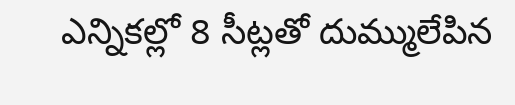ఎన్నికల్లో 8 సీట్లతో దుమ్ములేపిన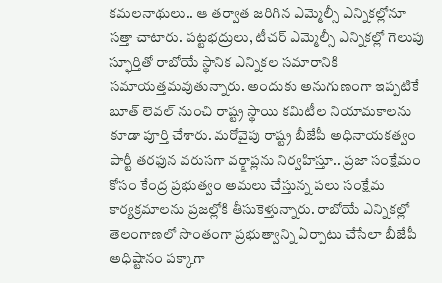కమలనాథులు.. ఆ తర్వాత జరిగిన ఎమ్మెల్సీ ఎన్నికల్లోనూ సత్తా చాటారు. పట్టభద్రులు, టీచర్ ఎమ్మెల్సీ ఎన్నికల్లో గెలుపు స్ఫూర్తితో రాబోయే స్థానిక ఎన్నికల సమారానికి సమాయత్తమవుతున్నారు. అందుకు అనుగుణంగా ఇప్పటికే బూత్ లెవల్ నుంచి రాష్ట్ర స్థాయి కమిటీల నియామకాలను కూడా పూర్తి చేశారు. మరోవైపు రాష్ట్ర బీజేపీ అధినాయకత్వం పార్టీ తరఫున వరుసగా వర్క్షాప్లను నిర్వహిస్తూ.. ప్రజా సంక్షేమం కోసం కేంద్ర ప్రభుత్వం అమలు చేస్తున్న పలు సంక్షేమ కార్యక్రమాలను ప్రజల్లోకి తీసుకెళ్తున్నారు. రాబోయే ఎన్నికల్లో తెలంగాణలో సొంతంగా ప్రభుత్వాన్ని ఏర్పాటు చేసేలా బీజేపీ అధిష్టానం పక్కాగా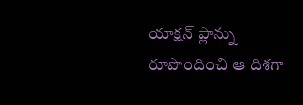యాక్షన్ ప్లాన్ను రూపొందించి ఆ దిశగా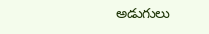అడుగులు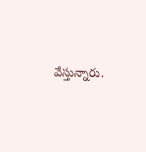వేస్తున్నారు.